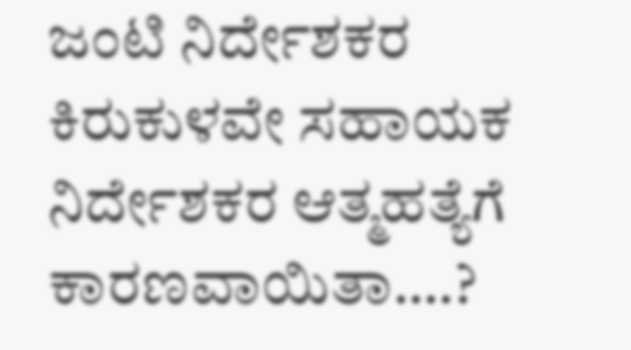ಜಂಟಿ ನಿರ್ದೇಶಕರ ಕಿರುಕುಳವೇ ಸಹಾಯಕ ನಿರ್ದೇಶಕರ ಆತ್ಮಹತ್ಯೆಗೆ ಕಾರಣವಾಯಿತಾ….?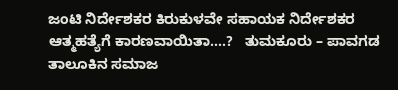ಜಂಟಿ ನಿರ್ದೇಶಕರ ಕಿರುಕುಳವೇ ಸಹಾಯಕ ನಿರ್ದೇಶಕರ ಆತ್ಮಹತ್ಯೆಗೆ ಕಾರಣವಾಯಿತಾ….?   ತುಮಕೂರು – ಪಾವಗಡ ತಾಲೂಕಿನ ಸಮಾಜ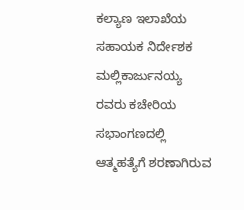ಕಲ್ಯಾಣ ಇಲಾಖೆಯ ಸಹಾಯಕ ನಿರ್ದೇಶಕ  ಮಲ್ಲಿಕಾರ್ಜುನಯ್ಯ ರವರು ಕಚೇರಿಯ ಸಭಾಂಗಣದಲ್ಲಿ ಆತ್ಮಹತ್ಯೆಗೆ ಶರಣಾಗಿರುವ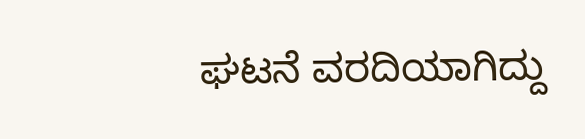ಘಟನೆ ವರದಿಯಾಗಿದ್ದು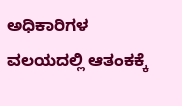ಅಧಿಕಾರಿಗಳ ವಲಯದಲ್ಲಿ ಆತಂಕಕ್ಕೆ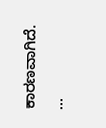ಕಾರಣವಾಗಿದೆ.  …